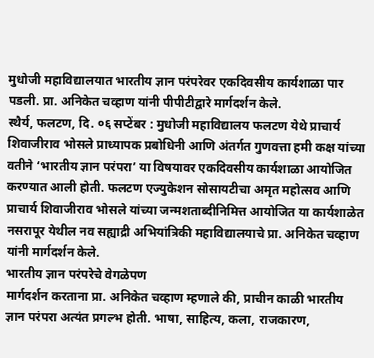मुधोजी महाविद्यालयात भारतीय ज्ञान परंपरेवर एकदिवसीय कार्यशाळा पार पडली. प्रा. अनिकेत चव्हाण यांनी पीपीटीद्वारे मार्गदर्शन केले.
स्थैर्य, फलटण, दि. ०६ सप्टेंबर : मुधोजी महाविद्यालय फलटण येथे प्राचार्य शिवाजीराव भोसले प्राध्यापक प्रबोधिनी आणि अंतर्गत गुणवत्ता हमी कक्ष यांच्या वतीने ‘भारतीय ज्ञान परंपरा’ या विषयावर एकदिवसीय कार्यशाळा आयोजित करण्यात आली होती. फलटण एज्युकेशन सोसायटीचा अमृत महोत्सव आणि प्राचार्य शिवाजीराव भोसले यांच्या जन्मशताब्दीनिमित्त आयोजित या कार्यशाळेत नसरापूर येथील नव सह्याद्री अभियांत्रिकी महाविद्यालयाचे प्रा. अनिकेत चव्हाण यांनी मार्गदर्शन केले.
भारतीय ज्ञान परंपरेचे वेगळेपण
मार्गदर्शन करताना प्रा. अनिकेत चव्हाण म्हणाले की, प्राचीन काळी भारतीय ज्ञान परंपरा अत्यंत प्रगल्भ होती. भाषा, साहित्य, कला, राजकारण,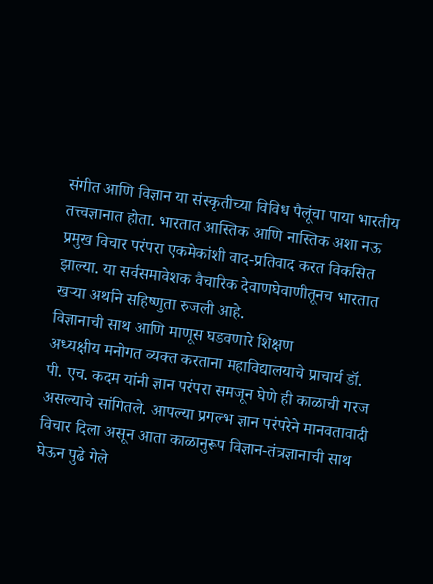संगीत आणि विज्ञान या संस्कृतीच्या विविध पैलूंचा पाया भारतीय तत्त्वज्ञानात होता. भारतात आस्तिक आणि नास्तिक अशा नऊ प्रमुख विचार परंपरा एकमेकांशी वाद-प्रतिवाद करत विकसित झाल्या. या सर्वसमावेशक वैचारिक देवाणघेवाणीतूनच भारतात खऱ्या अर्थाने सहिष्णुता रुजली आहे.
विज्ञानाची साथ आणि माणूस घडवणारे शिक्षण
अध्यक्षीय मनोगत व्यक्त करताना महाविद्यालयाचे प्राचार्य डॉ. पी. एच. कदम यांनी ज्ञान परंपरा समजून घेणे ही काळाची गरज असल्याचे सांगितले. आपल्या प्रगल्भ ज्ञान परंपरेने मानवतावादी विचार दिला असून आता काळानुरूप विज्ञान-तंत्रज्ञानाची साथ घेऊन पुढे गेले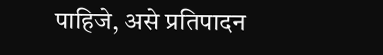पाहिजे, असे प्रतिपादन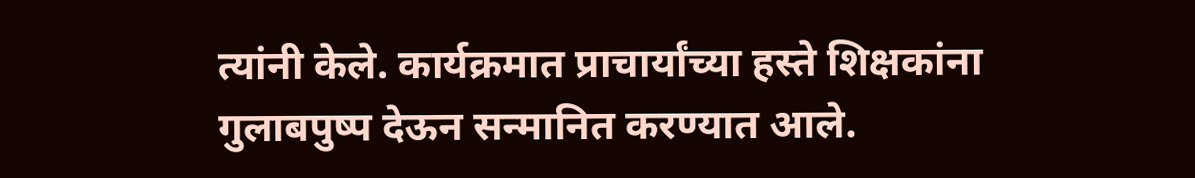त्यांनी केले. कार्यक्रमात प्राचार्यांच्या हस्ते शिक्षकांना गुलाबपुष्प देऊन सन्मानित करण्यात आले.